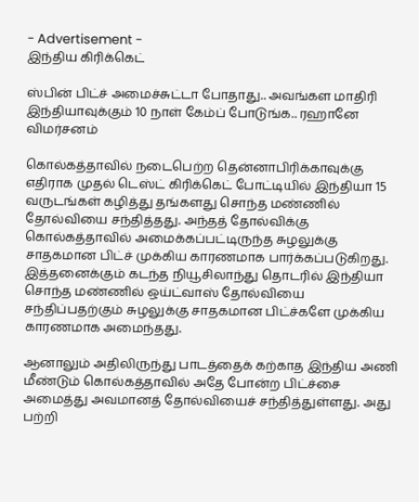- Advertisement -
இந்திய கிரிக்கெட்

ஸ்பின் பிட்ச் அமைச்சுட்டா போதாது.. அவங்கள மாதிரி இந்தியாவுக்கும் 10 நாள் கேம்ப் போடுங்க.. ரஹானே விமர்சனம்

கொல்கத்தாவில் நடைபெற்ற தென்னாபிரிக்காவுக்கு எதிராக முதல் டெஸ்ட் கிரிக்கெட் போட்டியில் இந்தியா 15 வருடங்கள் கழித்து தங்களது சொந்த மண்ணில் தோல்வியை சந்தித்தது. அந்தத் தோல்விக்கு கொல்கத்தாவில் அமைக்கப்பட்டிருந்த சுழலுக்கு சாதகமான பிட்ச் முக்கிய காரணமாக பார்க்கப்படுகிறது. இத்தனைக்கும் கடந்த நியூசிலாந்து தொடரில் இந்தியா சொந்த மண்ணில் ஒய்ட்வாஸ் தோல்வியை சந்திப்பதற்கும் சுழலுக்கு சாதகமான பிட்ச்களே முக்கிய காரணமாக அமைந்தது.

ஆனாலும் அதிலிருந்து பாடத்தைக் கற்காத இந்திய அணி மீண்டும் கொல்கத்தாவில் அதே போன்ற பிட்ச்சை அமைத்து அவமானத் தோல்வியைச் சந்தித்துள்ளது. அது பற்றி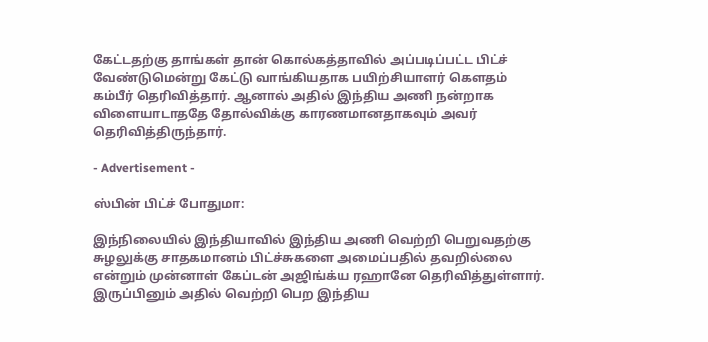கேட்டதற்கு தாங்கள் தான் கொல்கத்தாவில் அப்படிப்பட்ட பிட்ச் வேண்டுமென்று கேட்டு வாங்கியதாக பயிற்சியாளர் கௌதம் கம்பீர் தெரிவித்தார். ஆனால் அதில் இந்திய அணி நன்றாக விளையாடாததே தோல்விக்கு காரணமானதாகவும் அவர் தெரிவித்திருந்தார்.

- Advertisement -

ஸ்பின் பிட்ச் போதுமா:

இந்நிலையில் இந்தியாவில் இந்திய அணி வெற்றி பெறுவதற்கு சுழலுக்கு சாதகமானம் பிட்ச்சுகளை அமைப்பதில் தவறில்லை என்றும் முன்னாள் கேப்டன் அஜிங்க்ய ரஹானே தெரிவித்துள்ளார். இருப்பினும் அதில் வெற்றி பெற இந்திய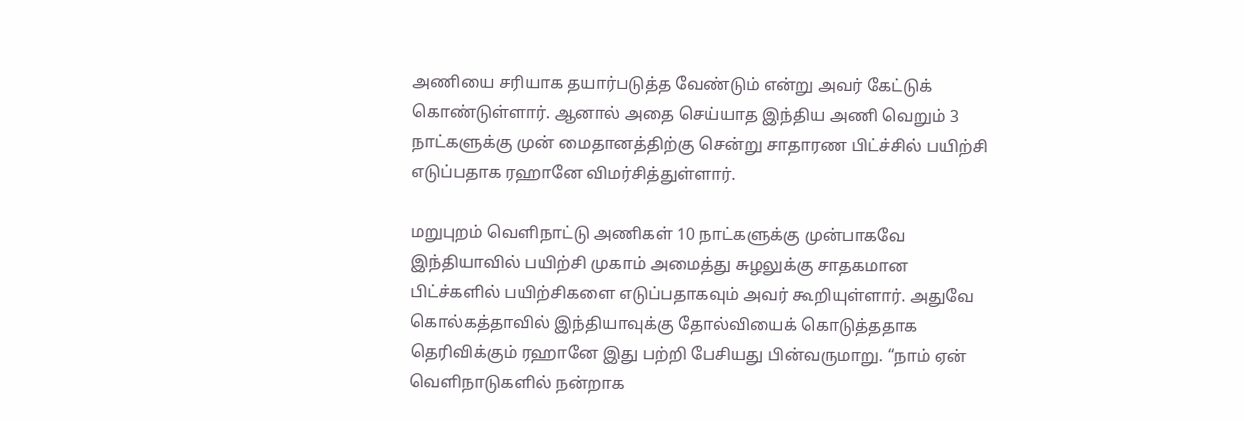அணியை சரியாக தயார்படுத்த வேண்டும் என்று அவர் கேட்டுக் கொண்டுள்ளார். ஆனால் அதை செய்யாத இந்திய அணி வெறும் 3 நாட்களுக்கு முன் மைதானத்திற்கு சென்று சாதாரண பிட்ச்சில் பயிற்சி எடுப்பதாக ரஹானே விமர்சித்துள்ளார்.

மறுபுறம் வெளிநாட்டு அணிகள் 10 நாட்களுக்கு முன்பாகவே இந்தியாவில் பயிற்சி முகாம் அமைத்து சுழலுக்கு சாதகமான பிட்ச்களில் பயிற்சிகளை எடுப்பதாகவும் அவர் கூறியுள்ளார். அதுவே கொல்கத்தாவில் இந்தியாவுக்கு தோல்வியைக் கொடுத்ததாக தெரிவிக்கும் ரஹானே இது பற்றி பேசியது பின்வருமாறு. “நாம் ஏன் வெளிநாடுகளில் நன்றாக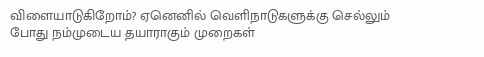விளையாடுகிறோம்? ஏனெனில் வெளிநாடுகளுக்கு செல்லும் போது நம்முடைய தயாராகும் முறைகள்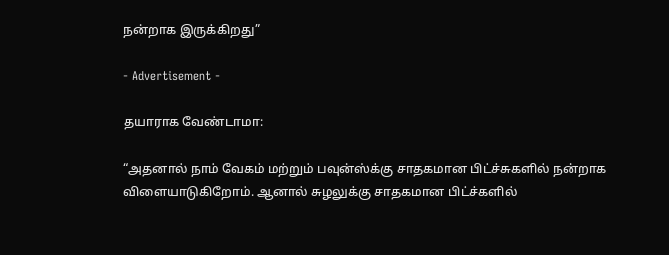நன்றாக இருக்கிறது”

- Advertisement -

தயாராக வேண்டாமா:

“அதனால் நாம் வேகம் மற்றும் பவுன்ஸ்க்கு சாதகமான பிட்ச்சுகளில் நன்றாக விளையாடுகிறோம். ஆனால் சுழலுக்கு சாதகமான பிட்ச்களில்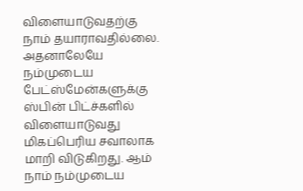விளையாடுவதற்கு நாம் தயாராவதில்லை. அதனாலேயே நம்முடைய பேட்ஸ்மேன்களுக்கு ஸ்பின் பிட்ச்களில் விளையாடுவது மிகப்பெரிய சவாலாக மாறி விடுகிறது. ஆம் நாம் நம்முடைய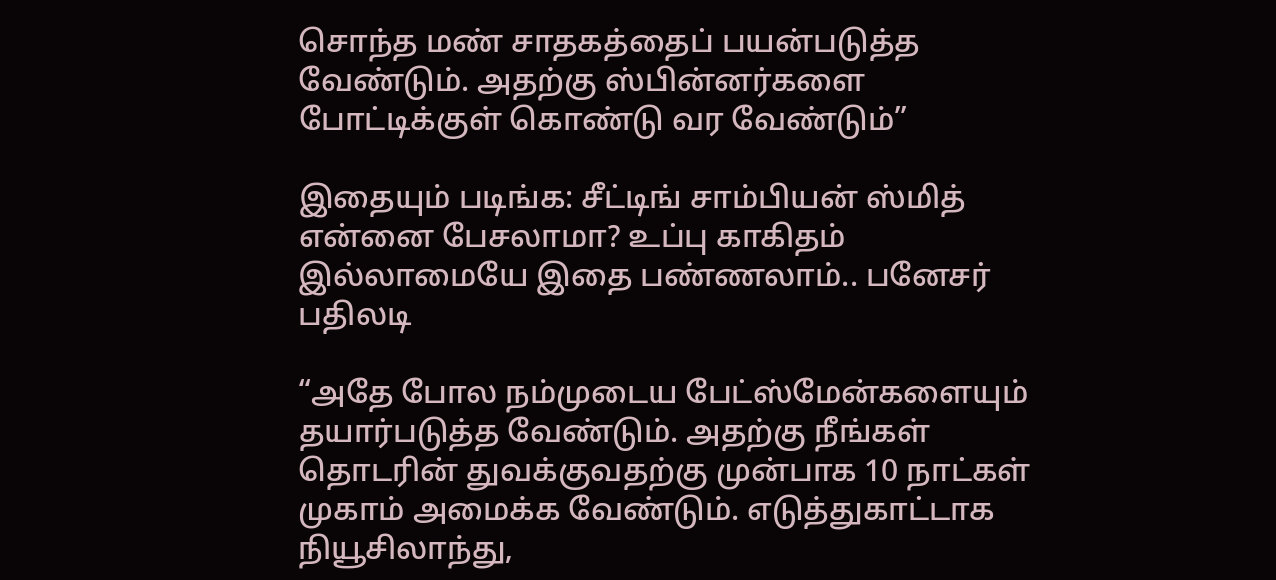சொந்த மண் சாதகத்தைப் பயன்படுத்த வேண்டும். அதற்கு ஸ்பின்னர்களை போட்டிக்குள் கொண்டு வர வேண்டும்”

இதையும் படிங்க: சீட்டிங் சாம்பியன் ஸ்மித் என்னை பேசலாமா? உப்பு காகிதம் இல்லாமையே இதை பண்ணலாம்.. பனேசர் பதிலடி

“அதே போல நம்முடைய பேட்ஸ்மேன்களையும் தயார்படுத்த வேண்டும். அதற்கு நீங்கள் தொடரின் துவக்குவதற்கு முன்பாக 10 நாட்கள் முகாம் அமைக்க வேண்டும். எடுத்துகாட்டாக நியூசிலாந்து,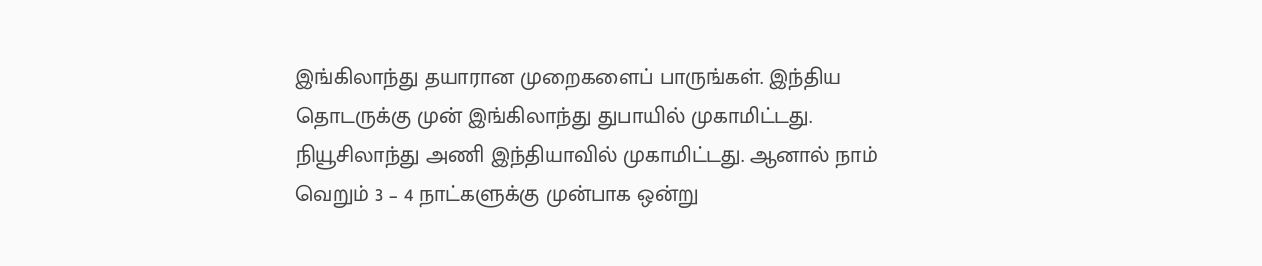இங்கிலாந்து தயாரான முறைகளைப் பாருங்கள். இந்திய தொடருக்கு முன் இங்கிலாந்து துபாயில் முகாமிட்டது. நியூசிலாந்து அணி இந்தியாவில் முகாமிட்டது. ஆனால் நாம் வெறும் 3 – 4 நாட்களுக்கு முன்பாக ஒன்று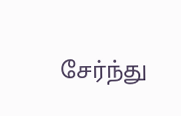சேர்ந்து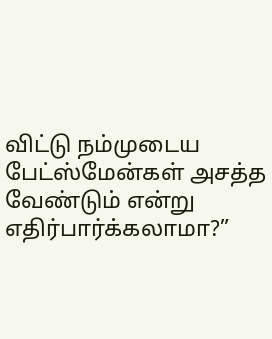விட்டு நம்முடைய பேட்ஸ்மேன்கள் அசத்த வேண்டும் என்று எதிர்பார்க்கலாமா?”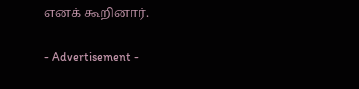எனக் கூறினார்.

- Advertisement -